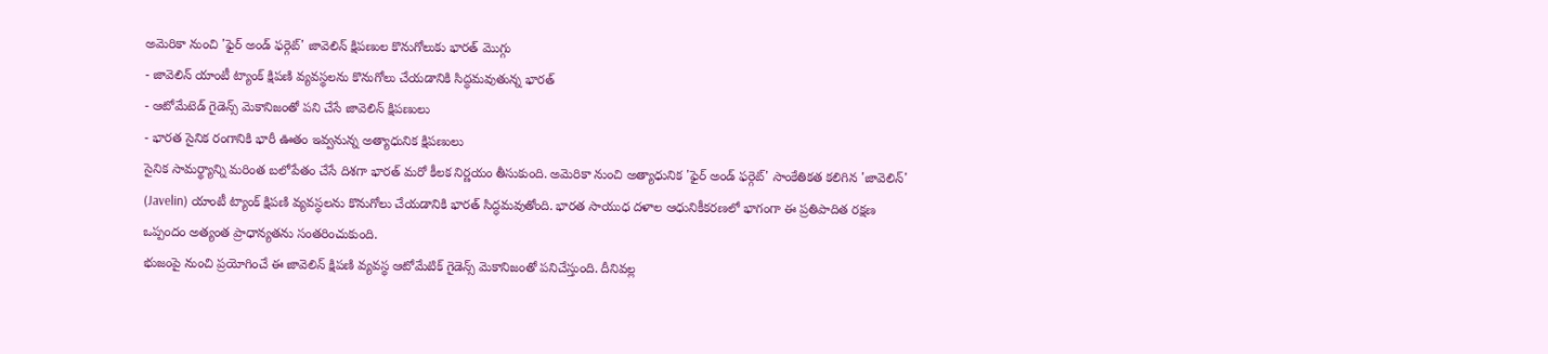అమెరికా నుంచి 'ఫైర్ అండ్ ఫర్గెట్' జావెలిన్ క్షిపణుల కొనుగోలుకు భారత్ మొగ్గు
- జావెలిన్ యాంటీ ట్యాంక్ క్షిపణి వ్యవస్థలను కొనుగోలు చేయడానికి సిద్ధమవుతున్న భారత్
- ఆటోమేటెడ్ గైడెన్స్ మెకానిజంతో పని చేసే జావెలిన్ క్షిపణులు
- భారత సైనిక రంగానికి భారీ ఊతం ఇవ్వనున్న అత్యాధునిక క్షిపణులు
సైనిక సామర్థ్యాన్ని మరింత బలోపేతం చేసే దిశగా భారత్ మరో కీలక నిర్ణయం తీసుకుంది. అమెరికా నుంచి అత్యాధునిక 'ఫైర్ అండ్ ఫర్గెట్' సాంకేతికత కలిగిన 'జావెలిన్' (Javelin) యాంటీ ట్యాంక్ క్షిపణి వ్యవస్థలను కొనుగోలు చేయడానికి భారత్ సిద్ధమవుతోంది. భారత సాయుధ దళాల ఆధునికీకరణలో భాగంగా ఈ ప్రతిపాదిత రక్షణ ఒప్పందం అత్యంత ప్రాధాన్యతను సంతరించుకుంది.
భుజంపై నుంచి ప్రయోగించే ఈ జావెలిన్ క్షిపణి వ్యవస్థ ఆటోమేటిక్ గైడెన్స్ మెకానిజంతో పనిచేస్తుంది. దీనివల్ల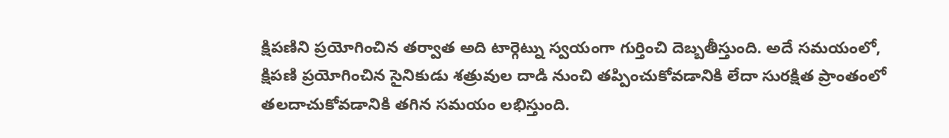క్షిపణిని ప్రయోగించిన తర్వాత అది టార్గెట్ను స్వయంగా గుర్తించి దెబ్బతీస్తుంది. అదే సమయంలో, క్షిపణి ప్రయోగించిన సైనికుడు శత్రువుల దాడి నుంచి తప్పించుకోవడానికి లేదా సురక్షిత ప్రాంతంలో తలదాచుకోవడానికి తగిన సమయం లభిస్తుంది.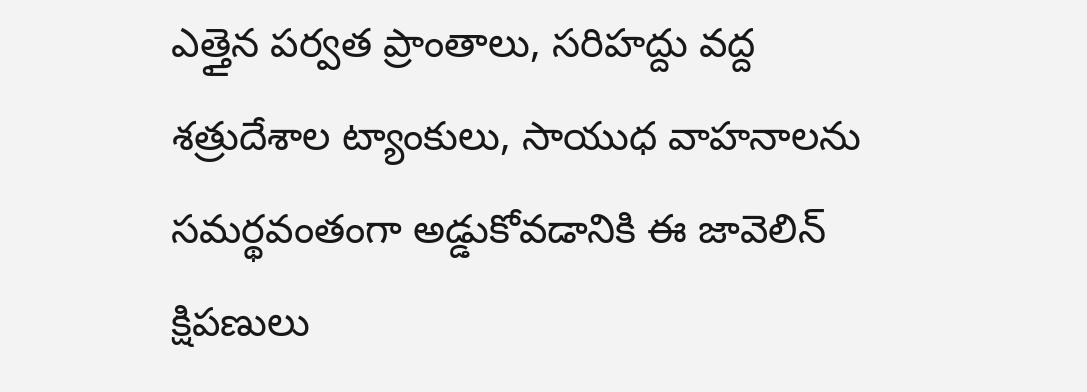ఎత్తైన పర్వత ప్రాంతాలు, సరిహద్దు వద్ద శత్రుదేశాల ట్యాంకులు, సాయుధ వాహనాలను సమర్థవంతంగా అడ్డుకోవడానికి ఈ జావెలిన్ క్షిపణులు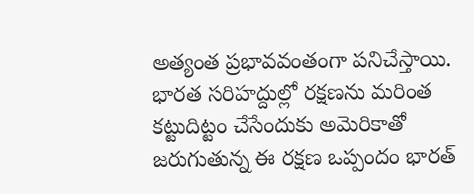అత్యంత ప్రభావవంతంగా పనిచేస్తాయి. భారత సరిహద్దుల్లో రక్షణను మరింత కట్టుదిట్టం చేసేందుకు అమెరికాతో జరుగుతున్న ఈ రక్షణ ఒప్పందం భారత్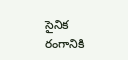సైనిక రంగానికి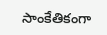సాంకేతికంగా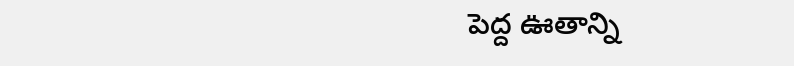పెద్ద ఊతాన్ని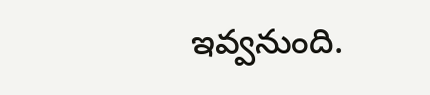ఇవ్వనుంది.